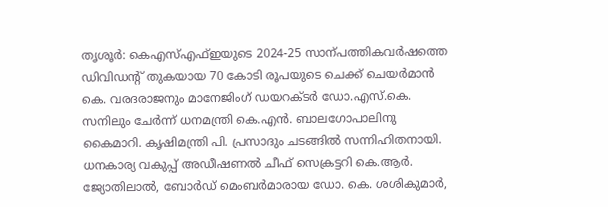തൃശൂർ: കെഎസ്എഫ്ഇയുടെ 2024-25 സാന്പത്തികവർഷത്തെ ഡിവിഡന്റ് തുകയായ 70 കോടി രൂപയുടെ ചെക്ക് ചെയർമാൻ കെ. വരദരാജനും മാനേജിംഗ് ഡയറക്ടർ ഡോ.എസ്.കെ. സനിലും ചേർന്ന് ധനമന്ത്രി കെ.എൻ. ബാലഗോപാലിനു കൈമാറി. കൃഷിമന്ത്രി പി. പ്രസാദും ചടങ്ങിൽ സന്നിഹിതനായി.
ധനകാര്യ വകുപ്പ് അഡീഷണൽ ചീഫ് സെക്രട്ടറി കെ.ആർ. ജ്യോതിലാൽ, ബോർഡ് മെംബർമാരായ ഡോ. കെ. ശശികുമാർ,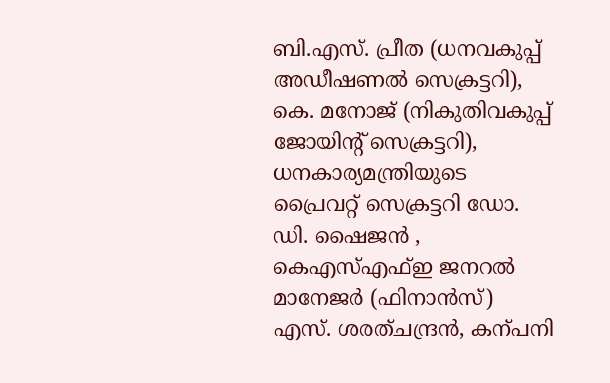ബി.എസ്. പ്രീത (ധനവകുപ്പ് അഡീഷണൽ സെക്രട്ടറി), കെ. മനോജ് (നികുതിവകുപ്പ് ജോയിന്റ് സെക്രട്ടറി), ധനകാര്യമന്ത്രിയുടെ പ്രൈവറ്റ് സെക്രട്ടറി ഡോ. ഡി. ഷൈജൻ , കെഎസ്എഫ്ഇ ജനറൽ മാനേജർ (ഫിനാൻസ്) എസ്. ശരത്ചന്ദ്രൻ, കന്പനി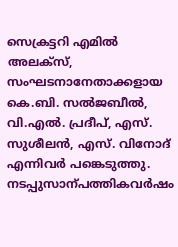സെക്രട്ടറി എമിൽ അലക്സ്, സംഘടനാനേതാക്കളായ കെ.ബി. സൽജബീൽ, വി.എൽ. പ്രദീപ്, എസ്. സുശീലൻ, എസ്. വിനോദ് എന്നിവർ പങ്കെടുത്തു.
നടപ്പുസാന്പത്തികവർഷം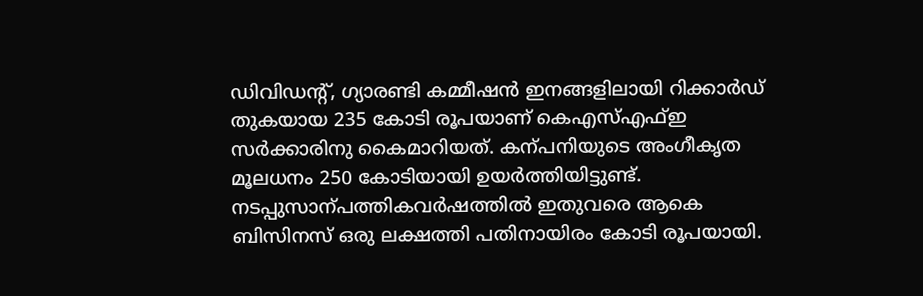ഡിവിഡന്റ്, ഗ്യാരണ്ടി കമ്മീഷൻ ഇനങ്ങളിലായി റിക്കാർഡ് തുകയായ 235 കോടി രൂപയാണ് കെഎസ്എഫ്ഇ സർക്കാരിനു കൈമാറിയത്. കന്പനിയുടെ അംഗീകൃത മൂലധനം 250 കോടിയായി ഉയർത്തിയിട്ടുണ്ട്.
നടപ്പുസാന്പത്തികവർഷത്തിൽ ഇതുവരെ ആകെ ബിസിനസ് ഒരു ലക്ഷത്തി പതിനായിരം കോടി രൂപയായി.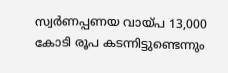സ്വർണപ്പണയ വായ്പ 13,000 കോടി രൂപ കടന്നിട്ടുണ്ടെന്നും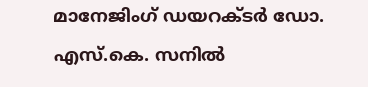മാനേജിംഗ് ഡയറക്ടർ ഡോ. എസ്.കെ. സനിൽ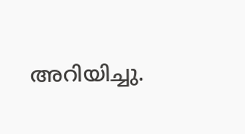അറിയിച്ചു.